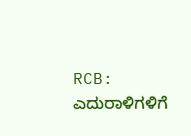RCB: ಎದುರಾಳಿಗಳಿಗೆ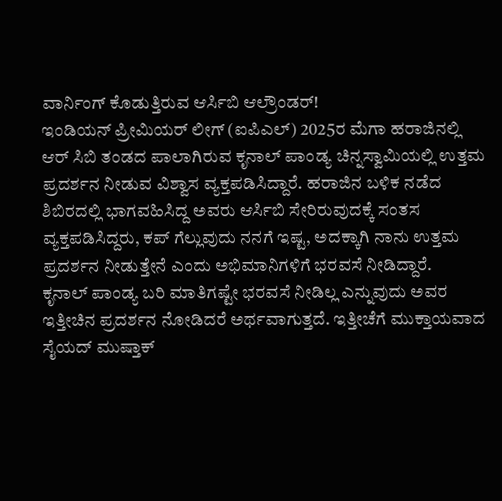ವಾರ್ನಿಂಗ್ ಕೊಡುತ್ತಿರುವ ಆರ್ಸಿಬಿ ಆಲ್ರೌಂಡರ್!
ಇಂಡಿಯನ್ ಪ್ರೀಮಿಯರ್ ಲೀಗ್ (ಐಪಿಎಲ್) 2025ರ ಮೆಗಾ ಹರಾಜಿನಲ್ಲಿ ಆರ್ ಸಿಬಿ ತಂಡದ ಪಾಲಾಗಿರುವ ಕೃನಾಲ್ ಪಾಂಡ್ಯ ಚಿನ್ನಸ್ವಾಮಿಯಲ್ಲಿ ಉತ್ತಮ ಪ್ರದರ್ಶನ ನೀಡುವ ವಿಶ್ವಾಸ ವ್ಯಕ್ತಪಡಿಸಿದ್ದಾರೆ. ಹರಾಜಿನ ಬಳಿಕ ನಡೆದ ಶಿಬಿರದಲ್ಲಿ ಭಾಗವಹಿಸಿದ್ದ ಅವರು ಆರ್ಸಿಬಿ ಸೇರಿರುವುದಕ್ಕೆ ಸಂತಸ ವ್ಯಕ್ತಪಡಿಸಿದ್ದರು, ಕಪ್ ಗೆಲ್ಲುವುದು ನನಗೆ ಇಷ್ಟ, ಅದಕ್ಕಾಗಿ ನಾನು ಉತ್ತಮ ಪ್ರದರ್ಶನ ನೀಡುತ್ತೇನೆ ಎಂದು ಅಭಿಮಾನಿಗಳಿಗೆ ಭರವಸೆ ನೀಡಿದ್ದಾರೆ.
ಕೃನಾಲ್ ಪಾಂಡ್ಯ ಬರಿ ಮಾತಿಗಷ್ಟೇ ಭರವಸೆ ನೀಡಿಲ್ಲ ಎನ್ನುವುದು ಅವರ ಇತ್ತೀಚಿನ ಪ್ರದರ್ಶನ ನೋಡಿದರೆ ಅರ್ಥವಾಗುತ್ತದೆ. ಇತ್ತೀಚೆಗೆ ಮುಕ್ತಾಯವಾದ ಸೈಯದ್ ಮುಷ್ತಾಕ್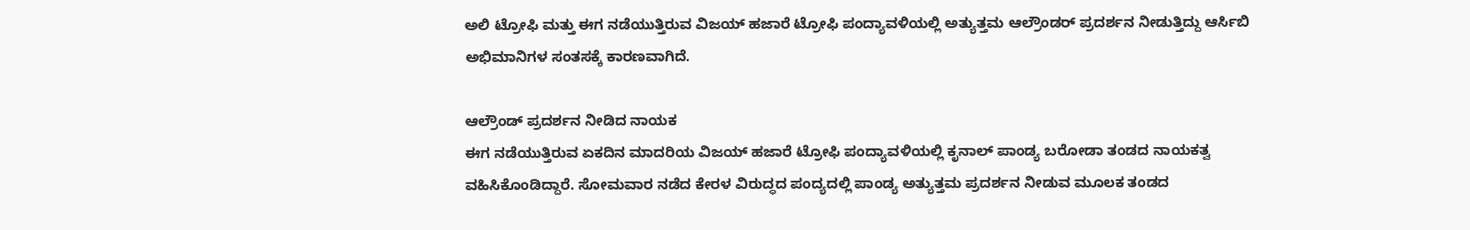ಅಲಿ ಟ್ರೋಫಿ ಮತ್ತು ಈಗ ನಡೆಯುತ್ತಿರುವ ವಿಜಯ್ ಹಜಾರೆ ಟ್ರೋಫಿ ಪಂದ್ಯಾವಳಿಯಲ್ಲಿ ಅತ್ಯುತ್ತಮ ಆಲ್ರೌಂಡರ್ ಪ್ರದರ್ಶನ ನೀಡುತ್ತಿದ್ದು ಆರ್ಸಿಬಿ ಅಭಿಮಾನಿಗಳ ಸಂತಸಕ್ಕೆ ಕಾರಣವಾಗಿದೆ.

ಆಲ್ರೌಂಡ್ ಪ್ರದರ್ಶನ ನೀಡಿದ ನಾಯಕ
ಈಗ ನಡೆಯುತ್ತಿರುವ ಏಕದಿನ ಮಾದರಿಯ ವಿಜಯ್ ಹಜಾರೆ ಟ್ರೋಫಿ ಪಂದ್ಯಾವಳಿಯಲ್ಲಿ ಕೃನಾಲ್ ಪಾಂಡ್ಯ ಬರೋಡಾ ತಂಡದ ನಾಯಕತ್ವ ವಹಿಸಿಕೊಂಡಿದ್ದಾರೆ. ಸೋಮವಾರ ನಡೆದ ಕೇರಳ ವಿರುದ್ಧದ ಪಂದ್ಯದಲ್ಲಿ ಪಾಂಡ್ಯ ಅತ್ಯುತ್ತಮ ಪ್ರದರ್ಶನ ನೀಡುವ ಮೂಲಕ ತಂಡದ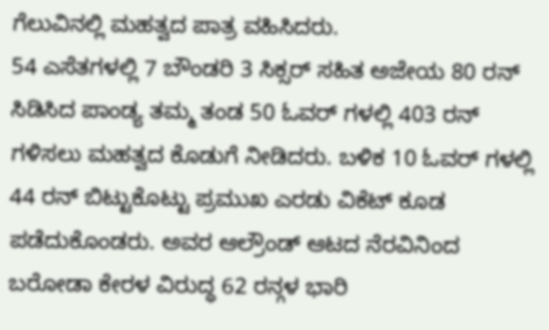ಗೆಲುವಿನಲ್ಲಿ ಮಹತ್ವದ ಪಾತ್ರ ವಹಿಸಿದರು.
54 ಎಸೆತಗಳಲ್ಲಿ 7 ಬೌಂಡರಿ 3 ಸಿಕ್ಸರ್ ಸಹಿತ ಅಜೇಯ 80 ರನ್ ಸಿಡಿಸಿದ ಪಾಂಡ್ಯ ತಮ್ಮ ತಂಡ 50 ಓವರ್ ಗಳಲ್ಲಿ 403 ರನ್ ಗಳಿಸಲು ಮಹತ್ವದ ಕೊಡುಗೆ ನೀಡಿದರು. ಬಳಿಕ 10 ಓವರ್ ಗಳಲ್ಲಿ 44 ರನ್ ಬಿಟ್ಟುಕೊಟ್ಟು ಪ್ರಮುಖ ಎರಡು ವಿಕೆಟ್ ಕೂಡ ಪಡೆದುಕೊಂಡರು. ಅವರ ಆಲ್ರೌಂಡ್ ಆಟದ ನೆರವಿನಿಂದ ಬರೋಡಾ ಕೇರಳ ವಿರುದ್ಧ 62 ರನ್ಗಳ ಭಾರಿ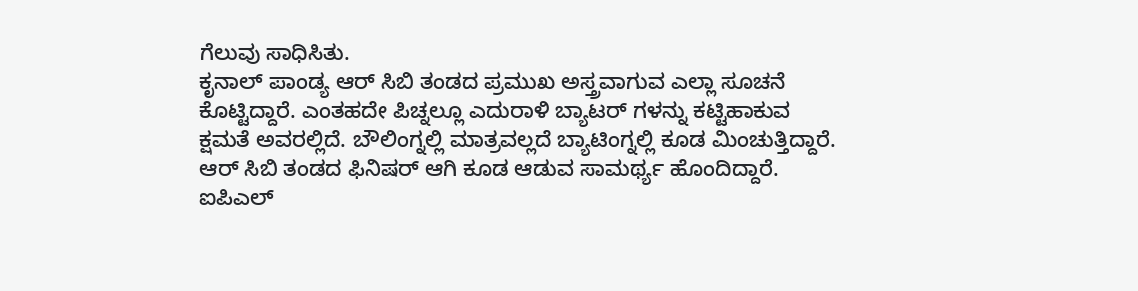ಗೆಲುವು ಸಾಧಿಸಿತು.
ಕೃನಾಲ್ ಪಾಂಡ್ಯ ಆರ್ ಸಿಬಿ ತಂಡದ ಪ್ರಮುಖ ಅಸ್ತ್ರವಾಗುವ ಎಲ್ಲಾ ಸೂಚನೆ ಕೊಟ್ಟಿದ್ದಾರೆ. ಎಂತಹದೇ ಪಿಚ್ನಲ್ಲೂ ಎದುರಾಳಿ ಬ್ಯಾಟರ್ ಗಳನ್ನು ಕಟ್ಟಿಹಾಕುವ ಕ್ಷಮತೆ ಅವರಲ್ಲಿದೆ. ಬೌಲಿಂಗ್ನಲ್ಲಿ ಮಾತ್ರವಲ್ಲದೆ ಬ್ಯಾಟಿಂಗ್ನಲ್ಲಿ ಕೂಡ ಮಿಂಚುತ್ತಿದ್ದಾರೆ. ಆರ್ ಸಿಬಿ ತಂಡದ ಫಿನಿಷರ್ ಆಗಿ ಕೂಡ ಆಡುವ ಸಾಮರ್ಥ್ಯ ಹೊಂದಿದ್ದಾರೆ.
ಐಪಿಎಲ್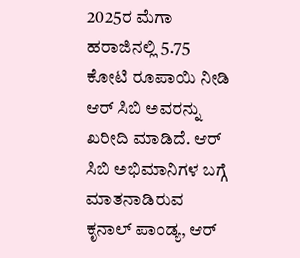2025ರ ಮೆಗಾ ಹರಾಜಿನಲ್ಲಿ 5.75 ಕೋಟಿ ರೂಪಾಯಿ ನೀಡಿ ಆರ್ ಸಿಬಿ ಅವರನ್ನು ಖರೀದಿ ಮಾಡಿದೆ. ಆರ್ ಸಿಬಿ ಅಭಿಮಾನಿಗಳ ಬಗ್ಗೆ ಮಾತನಾಡಿರುವ ಕೃನಾಲ್ ಪಾಂಡ್ಯ, ಆರ್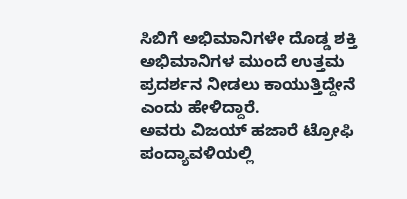ಸಿಬಿಗೆ ಅಭಿಮಾನಿಗಳೇ ದೊಡ್ಡ ಶಕ್ತಿ ಅಭಿಮಾನಿಗಳ ಮುಂದೆ ಉತ್ತಮ ಪ್ರದರ್ಶನ ನೀಡಲು ಕಾಯುತ್ತಿದ್ದೇನೆ ಎಂದು ಹೇಳಿದ್ದಾರೆ.
ಅವರು ವಿಜಯ್ ಹಜಾರೆ ಟ್ರೋಫಿ ಪಂದ್ಯಾವಳಿಯಲ್ಲಿ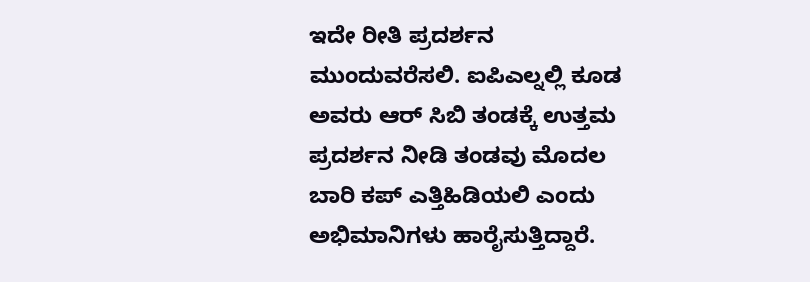ಇದೇ ರೀತಿ ಪ್ರದರ್ಶನ ಮುಂದುವರೆಸಲಿ. ಐಪಿಎಲ್ನಲ್ಲಿ ಕೂಡ ಅವರು ಆರ್ ಸಿಬಿ ತಂಡಕ್ಕೆ ಉತ್ತಮ ಪ್ರದರ್ಶನ ನೀಡಿ ತಂಡವು ಮೊದಲ ಬಾರಿ ಕಪ್ ಎತ್ತಿಹಿಡಿಯಲಿ ಎಂದು ಅಭಿಮಾನಿಗಳು ಹಾರೈಸುತ್ತಿದ್ದಾರೆ.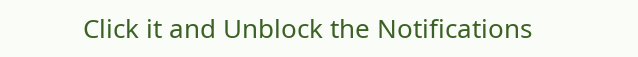Click it and Unblock the Notifications